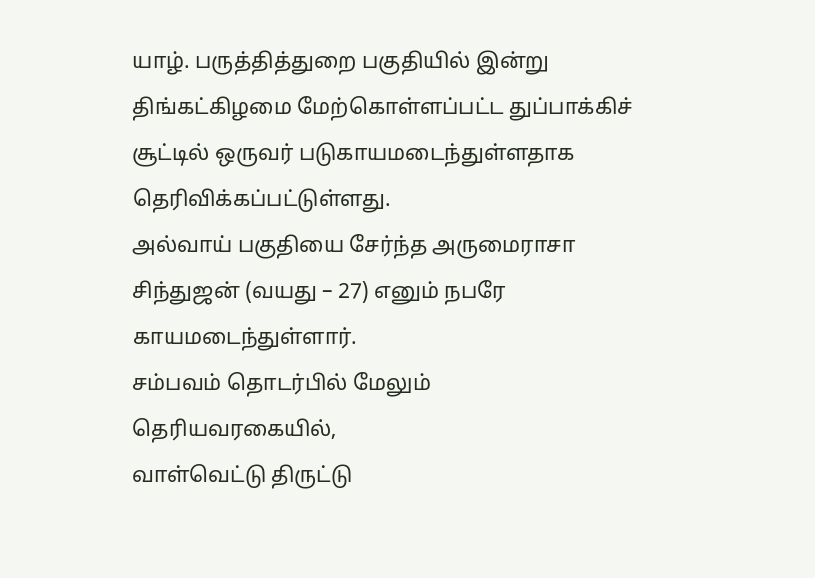யாழ். பருத்தித்துறை பகுதியில் இன்று திங்கட்கிழமை மேற்கொள்ளப்பட்ட துப்பாக்கிச் சூட்டில் ஒருவர் படுகாயமடைந்துள்ளதாக தெரிவிக்கப்பட்டுள்ளது.
அல்வாய் பகுதியை சேர்ந்த அருமைராசா சிந்துஜன் (வயது – 27) எனும் நபரே காயமடைந்துள்ளார்.
சம்பவம் தொடர்பில் மேலும் தெரியவரகையில்,
வாள்வெட்டு திருட்டு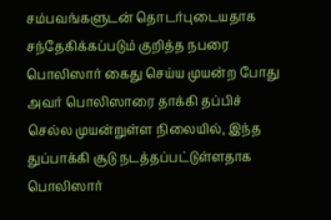சம்பவங்களுடன் தொடர்புடையதாக சந்தேகிக்கப்படும் குறித்த நபரை பொலிஸார் கைது செய்ய முயன்ற போது அவர் பொலிஸாரை தாக்கி தப்பிச் செல்ல முயன்றுள்ள நிலையில், இந்த துப்பாக்கி சூடு நடத்தப்பட்டுள்ளதாக பொலிஸார்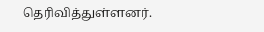தெரிவித்துள்ளனர்.